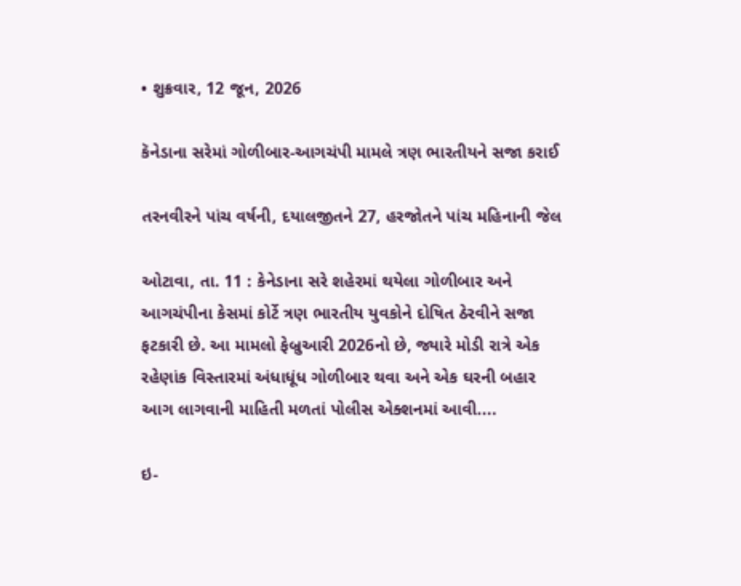• શુક્રવાર, 12 જૂન, 2026

કૅનેડાના સરેમાં ગોળીબાર-આગચંપી મામલે ત્રણ ભારતીયને સજા કરાઈ

તરનવીરને પાંચ વર્ષની, દયાલજીતને 27, હરજોતને પાંચ મહિનાની જેલ

ઓટાવા, તા. 11 : કેનેડાના સરે શહેરમાં થયેલા ગોળીબાર અને આગચંપીના કેસમાં કોર્ટે ત્રણ ભારતીય યુવકોને દોષિત ઠેરવીને સજા ફટકારી છે. આ મામલો ફેબ્રુઆરી 2026નો છે, જ્યારે મોડી રાત્રે એક રહેણાંક વિસ્તારમાં અંધાધૂંધ ગોળીબાર થવા અને એક ઘરની બહાર આગ લાગવાની માહિતી મળતાં પોલીસ એક્શનમાં આવી....

ઇ-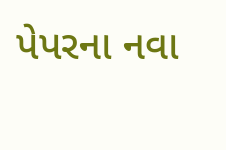પેપરના નવા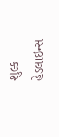શુલ્ક
હેડલાઇન્સ